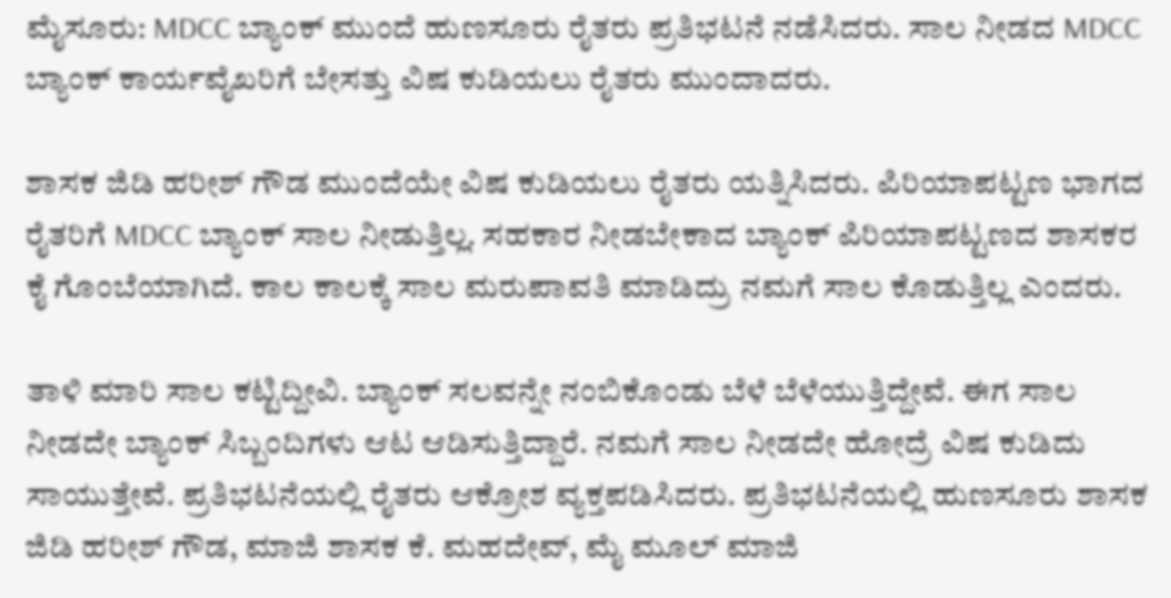ಮೈಸೂರು: MDCC ಬ್ಯಾಂಕ್ ಮುಂದೆ ಹುಣಸೂರು ರೈತರು ಪ್ರತಿಭಟನೆ ನಡೆಸಿದರು. ಸಾಲ ನೀಡದ MDCC ಬ್ಯಾಂಕ್ ಕಾರ್ಯವೈಖರಿಗೆ ಬೇಸತ್ತು ವಿಷ ಕುಡಿಯಲು ರೈತರು ಮುಂದಾದರು.

ಶಾಸಕ ಜಿಡಿ ಹರೀಶ್ ಗೌಡ ಮುಂದೆಯೇ ವಿಷ ಕುಡಿಯಲು ರೈತರು ಯತ್ನಿಸಿದರು. ಪಿರಿಯಾಪಟ್ಟಣ ಭಾಗದ ರೈತರಿಗೆ MDCC ಬ್ಯಾಂಕ್ ಸಾಲ ನೀಡುತ್ತಿಲ್ಲ. ಸಹಕಾರ ನೀಡಬೇಕಾದ ಬ್ಯಾಂಕ್ ಪಿರಿಯಾಪಟ್ಟಣದ ಶಾಸಕರ ಕೈ ಗೊಂಬೆಯಾಗಿದೆ. ಕಾಲ ಕಾಲಕ್ಕೆ ಸಾಲ ಮರುಪಾವತಿ ಮಾಡಿದ್ರು ನಮಗೆ ಸಾಲ ಕೊಡುತ್ತಿಲ್ಲ ಎಂದರು.

ತಾಳಿ ಮಾರಿ ಸಾಲ ಕಟ್ಟಿದ್ದೀವಿ. ಬ್ಯಾಂಕ್ ಸಲವನ್ನೇ ನಂಬಿಕೊಂಡು ಬೆಳೆ ಬೆಳೆಯುತ್ತಿದ್ದೇವೆ. ಈಗ ಸಾಲ ನೀಡದೇ ಬ್ಯಾಂಕ್ ಸಿಬ್ಬಂದಿಗಳು ಆಟ ಆಡಿಸುತ್ತಿದ್ದಾರೆ. ನಮಗೆ ಸಾಲ ನೀಡದೇ ಹೋದ್ರೆ ವಿಷ ಕುಡಿದು ಸಾಯುತ್ತೇವೆ. ಪ್ರತಿಭಟನೆಯಲ್ಲಿ ರೈತರು ಆಕ್ರೋಶ ವ್ಯಕ್ತಪಡಿಸಿದರು. ಪ್ರತಿಭಟನೆಯಲ್ಲಿ ಹುಣಸೂರು ಶಾಸಕ ಜಿಡಿ ಹರೀಶ್ ಗೌಡ, ಮಾಜಿ ಶಾಸಕ ಕೆ. ಮಹದೇವ್, ಮೈ ಮೂಲ್ ಮಾಜಿ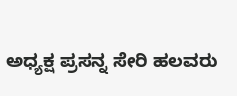ಅಧ್ಯಕ್ಷ ಪ್ರಸನ್ನ ಸೇರಿ ಹಲವರು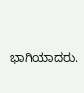ಭಾಗಿಯಾದರು.